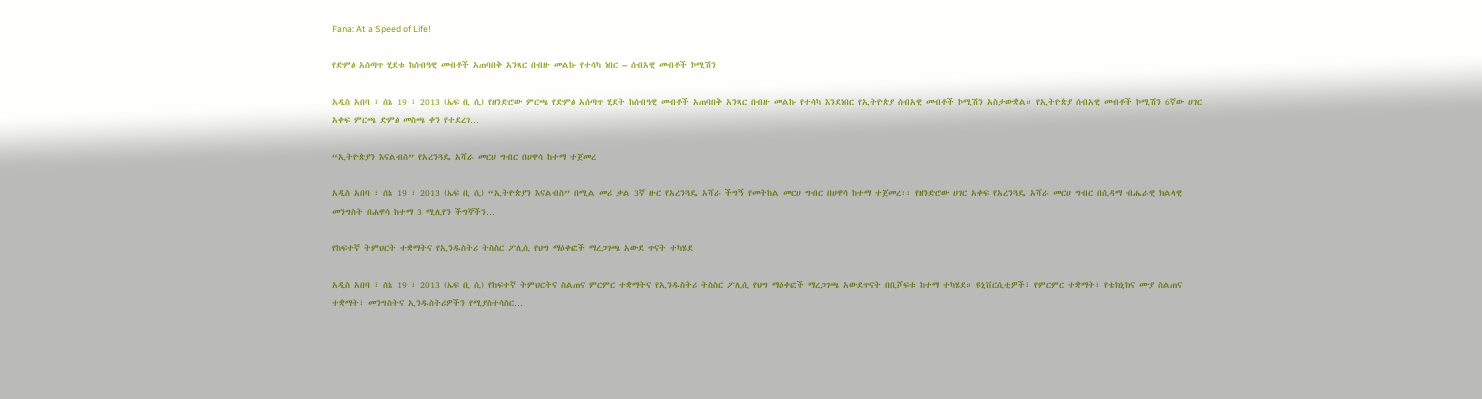Fana: At a Speed of Life!

የድምፅ አሰጣጥ ሂደቱ ከሰብዓዊ መብቶች አጠባበቅ አንጻር በብዙ መልኩ የተሳካ ነበር – ሰብአዊ መብቶች ኮሚሽን

አዲስ አበባ ፣ ሰኔ 19 ፣ 2013 (ኤፍ ቢ ሲ) የዘንድሮው ምርጫ የድምፅ አሰጣጥ ሂደት ከሰብዓዊ መብቶች አጠባበቅ አንጻር በብዙ መልኩ የተሳካ እንደነበር የኢትዮጵያ ሰብአዊ መብቶች ኮሚሽን አስታውቋል። የኢትዮጵያ ሰብአዊ መብቶች ኮሚሽን 6ኛው ሀገር አቀፍ ምርጫ ድምፅ መስጫ ቀን የተደረገ…

“ኢትዮጵያን እናልብስ” የአረንጓዴ አሻራ መርሀ ግብር በሀዋሳ ከተማ ተጀመረ

አዲስ አበባ ፣ ሰኔ 19 ፣ 2013 (ኤፍ ቢ ሲ) “ኢትዮጵያን እናልብስ” በሚል መሪ ቃል 3ኛ ዙር የአረንጓዴ አሻራ ችግኝ የመትከል መርሀ ግብር በሀዋሳ ከተማ ተጀመረ፡፡ የዘንድሮው ሀገር አቀፍ የአረንጓዴ አሻራ መርሀ ግብር በሲዳማ ብሔራዊ ክልላዊ መንግስት በሐዋሳ ከተማ 3 ሚሊየን ችግኞችን…

የከፍተኛ ትምህርት ተቋማትና የኢንዱስትሪ ትስስር ፖሊሲ የህግ ማዕቀፎች ማረጋገጫ አውደ ጥናት ተካሄደ

አዲስ አበባ ፣ ሰኔ 19 ፣ 2013 (ኤፍ ቢ ሲ) የከፍተኛ ትምህርትና ስልጠና ምርምር ተቋማትና የኢንዱስትሪ ትስስር ፖሊሲ የህግ ማዕቀፎች ማረጋገጫ አውደጥናት በቢሾፍቱ ከተማ ተካሄደ። ዩኒቨርሲቲዎች፣ የምርምር ተቋማት፣ የቴክኒክና ሙያ ስልጠና ተቋማት፣ መንግስትና ኢንዱስትሪዎችን የሚያስተሳስር…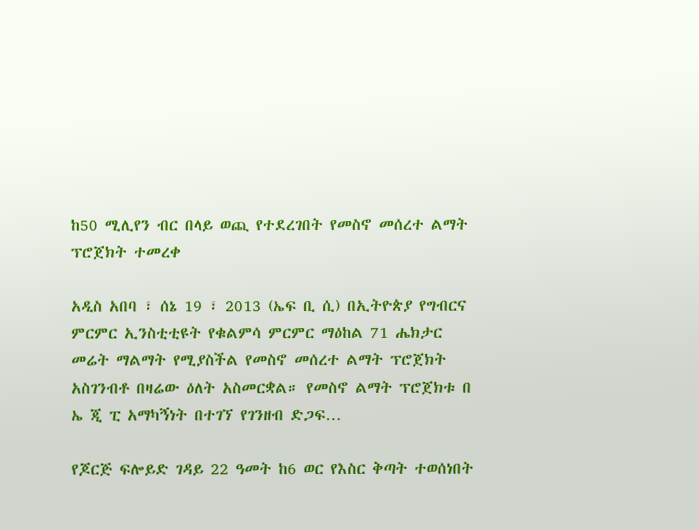ከ50 ሚሊየን ብር በላይ ወጪ የተደረገበት የመስኖ መሰረተ ልማት ፕሮጀክት ተመረቀ

አዲስ አበባ ፣ ሰኔ 19 ፣ 2013 (ኤፍ ቢ ሲ) በኢትዮጵያ የግብርና ምርምር ኢንስቲቲዩት የቁልምሳ ምርምር ማዕከል 71 ሔክታር መሬት ማልማት የሚያስችል የመስኖ መሰረተ ልማት ፕሮጀክት አስገንብቶ በዛሬው ዕለት አስመርቋል። የመስኖ ልማት ፕሮጀክቱ በ ኤ ጂ ፒ አማካኝነት በተገኘ የገንዘብ ድጋፍ…

የጆርጅ ፍሎይድ ገዳይ 22 ዓመት ከ6 ወር የእስር ቅጣት ተወሰነበት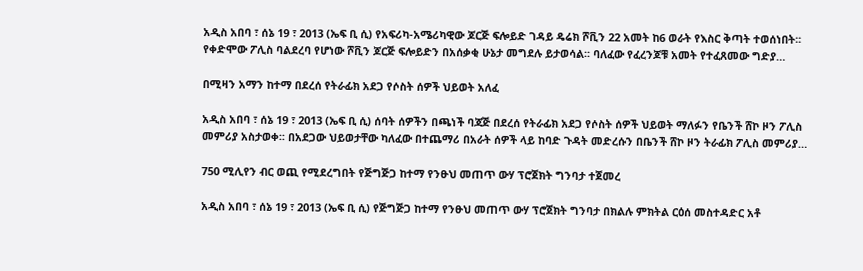አዲስ አበባ ፣ ሰኔ 19 ፣ 2013 (ኤፍ ቢ ሲ) የአፍሪካ-አሜሪካዊው ጆርጅ ፍሎይድ ገዳይ ዴሬክ ሾቪን 22 አመት ከ6 ወራት የእስር ቅጣት ተወሰነበት፡፡ የቀድሞው ፖሊስ ባልደረባ የሆነው ሾቪን ጆርጅ ፍሎይድን በአሰቃቂ ሁኔታ መግደሉ ይታወሳል፡፡ ባለፈው የፈረንጆቹ አመት የተፈጸመው ግድያ…

በሚዛን አማን ከተማ በደረሰ የትራፊክ አደጋ የሶስት ሰዎች ህይወት አለፈ

አዲስ አበባ ፣ ሰኔ 19 ፣ 2013 (ኤፍ ቢ ሲ) ሰባት ሰዎችን በጫነች ባጃጅ በደረሰ የትራፊክ አደጋ የሶስት ሰዎች ህይወት ማለፉን የቤንች ሸኮ ዞን ፖሊስ መምሪያ አስታወቀ፡፡ በአደጋው ህይወታቸው ካለፈው በተጨማሪ በአራት ሰዎች ላይ ከባድ ጉዳት መድረሱን በቤንች ሸኮ ዞን ትራፊክ ፖሊስ መምሪያ…

750 ሚሊየን ብር ወጪ የሚደረግበት የጅግጅጋ ከተማ የንፁህ መጠጥ ውሃ ፕሮጀክት ግንባታ ተጀመረ

አዲስ አበባ ፣ ሰኔ 19 ፣ 2013 (ኤፍ ቢ ሲ) የጅግጅጋ ከተማ የንፁህ መጠጥ ውሃ ፕሮጀክት ግንባታ በክልሉ ምክትል ርዕሰ መስተዳድር አቶ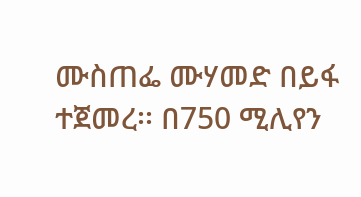ሙስጠፌ ሙሃመድ በይፋ ተጀመረ፡፡ በ750 ሚሊየን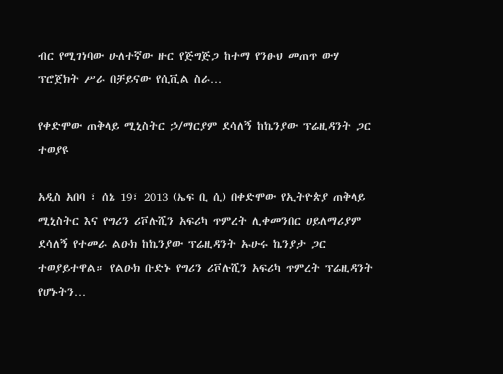ብር የሚገነባው ሁለተኛው ዙር የጅግጅጋ ከተማ የንፁህ መጠጥ ውሃ ፕሮጀክት ሥራ በቻይናው የሲቪል ስራ…

የቀድሞው ጠቅላይ ሚኒስትር ኃ/ማርያም ደሳለኝ ከኬንያው ፕሬዚዳንት ጋር ተወያዩ

አዲስ አበባ ፣ ሰኔ 19፣ 2013 (ኤፍ ቢ ሲ) በቀድሞው የኢትዮጵያ ጠቅላይ ሚኒስትር እና የግሪን ሪቮሉሺን አፍሪካ ጥምረት ሊቀመንበር ሀይለማሪያም ደሳለኝ የተመራ ልዑክ ከኬንያው ፕሬዚዳንት ኡሁሩ ኬንያታ ጋር ተወያይተዋል። የልዑክ ቡድኑ የግሪን ሪቮሉሺን አፍሪካ ጥምረት ፕሬዚዳንት የሆኑትን…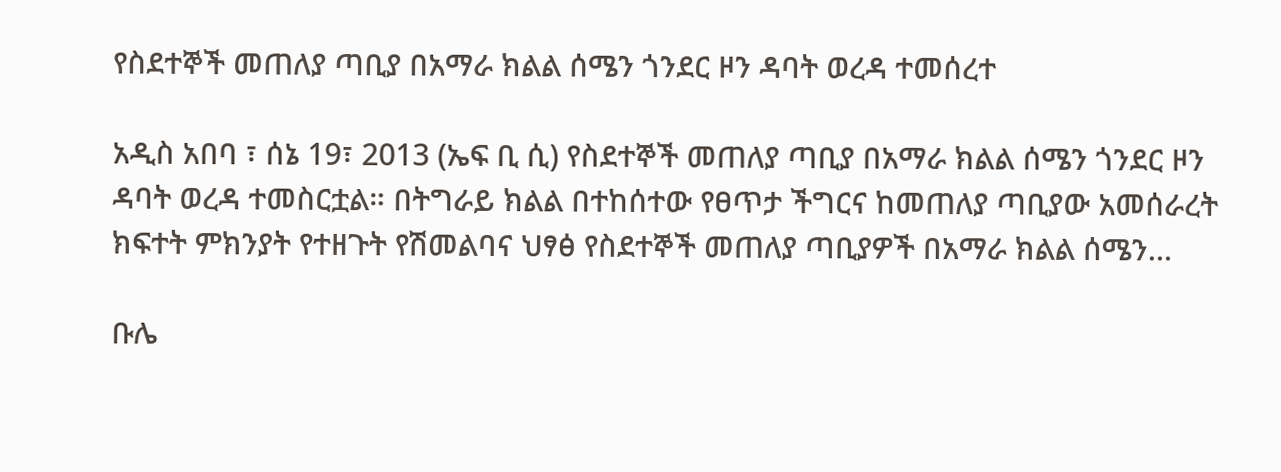የስደተኞች መጠለያ ጣቢያ በአማራ ክልል ሰሜን ጎንደር ዞን ዳባት ወረዳ ተመሰረተ

አዲስ አበባ ፣ ሰኔ 19፣ 2013 (ኤፍ ቢ ሲ) የስደተኞች መጠለያ ጣቢያ በአማራ ክልል ሰሜን ጎንደር ዞን ዳባት ወረዳ ተመስርቷል። በትግራይ ክልል በተከሰተው የፀጥታ ችግርና ከመጠለያ ጣቢያው አመሰራረት ክፍተት ምክንያት የተዘጉት የሽመልባና ህፃፅ የስደተኞች መጠለያ ጣቢያዎች በአማራ ክልል ሰሜን…

ቡሌ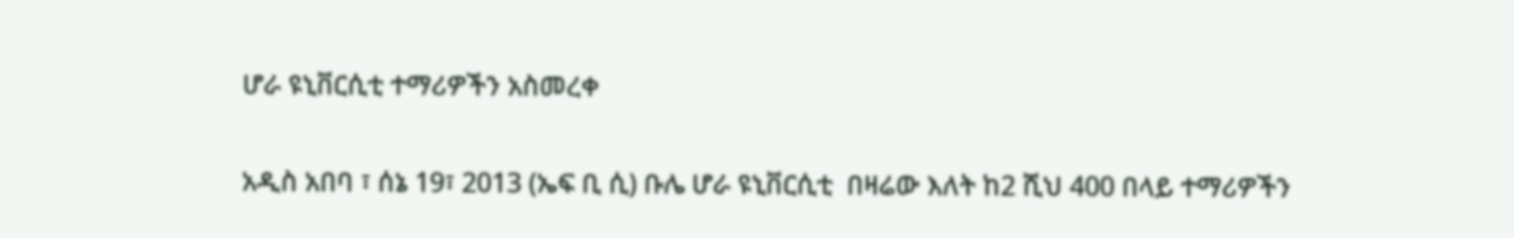ሆራ ዩኒቨርሲቲ ተማሪዎችን አስመረቀ

አዲስ አበባ ፣ ሰኔ 19፣ 2013 (ኤፍ ቢ ሲ) ቡሌ ሆራ ዩኒቨርሲቲ  በዛሬው እለት ከ2 ሺህ 400 በላይ ተማሪዎችን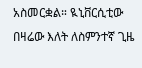አስመርቋል። ዪኒቨርሲቲው በዛሬው እለት ለስምንተኛ ጊዜ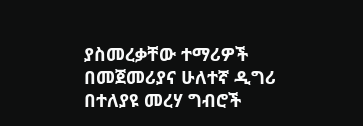ያስመረቃቸው ተማሪዎች በመጀመሪያና ሁለተኛ ዲግሪ በተለያዩ መረሃ ግብሮች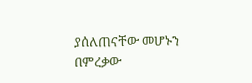ያሰለጠናቸው መሆኑን በምረቃው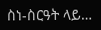ስነ-ስርዓት ላይ…